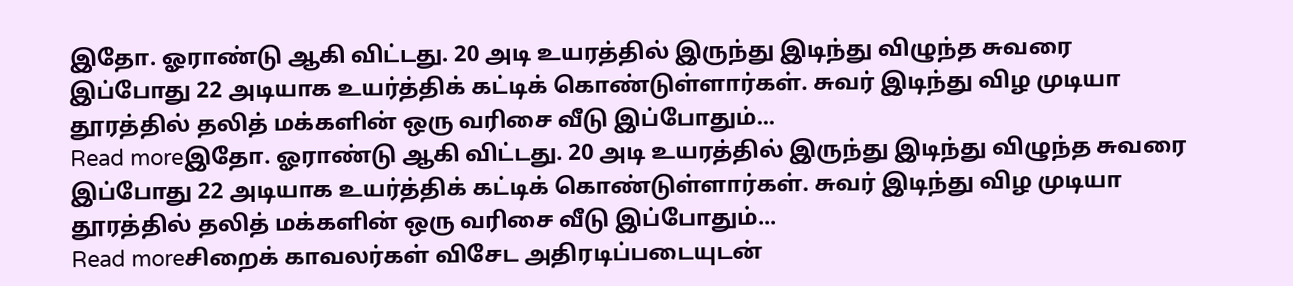இதோ. ஓராண்டு ஆகி விட்டது. 20 அடி உயரத்தில் இருந்து இடிந்து விழுந்த சுவரை இப்போது 22 அடியாக உயர்த்திக் கட்டிக் கொண்டுள்ளார்கள். சுவர் இடிந்து விழ முடியா தூரத்தில் தலித் மக்களின் ஒரு வரிசை வீடு இப்போதும்...
Read moreஇதோ. ஓராண்டு ஆகி விட்டது. 20 அடி உயரத்தில் இருந்து இடிந்து விழுந்த சுவரை இப்போது 22 அடியாக உயர்த்திக் கட்டிக் கொண்டுள்ளார்கள். சுவர் இடிந்து விழ முடியா தூரத்தில் தலித் மக்களின் ஒரு வரிசை வீடு இப்போதும்...
Read moreசிறைக் காவலர்கள் விசேட அதிரடிப்படையுடன்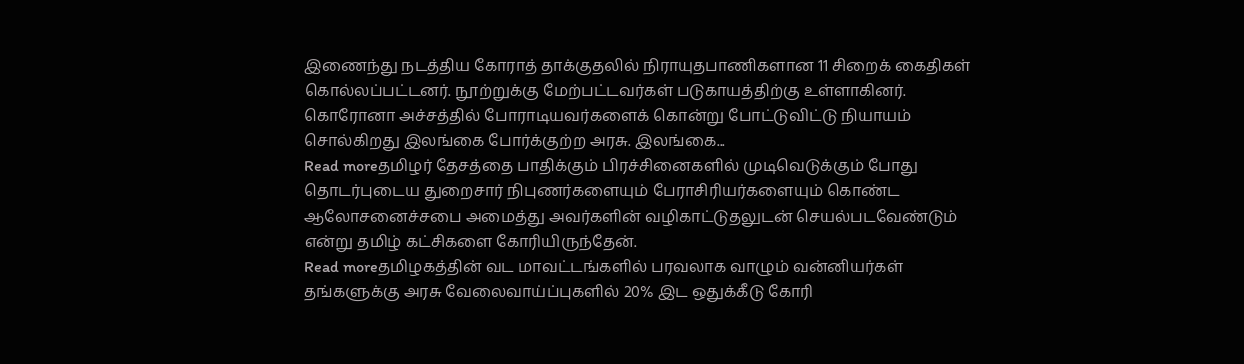இணைந்து நடத்திய கோராத் தாக்குதலில் நிராயுதபாணிகளான 11 சிறைக் கைதிகள் கொல்லப்பட்டனர். நூற்றுக்கு மேற்பட்டவர்கள் படுகாயத்திற்கு உள்ளாகினர். கொரோனா அச்சத்தில் போராடியவர்களைக் கொன்று போட்டுவிட்டு நியாயம் சொல்கிறது இலங்கை போர்க்குற்ற அரசு. இலங்கை...
Read moreதமிழர் தேசத்தை பாதிக்கும் பிரச்சினைகளில் முடிவெடுக்கும் போது தொடர்புடைய துறைசார் நிபுணர்களையும் பேராசிரியர்களையும் கொண்ட ஆலோசனைச்சபை அமைத்து அவர்களின் வழிகாட்டுதலுடன் செயல்படவேண்டும் என்று தமிழ் கட்சிகளை கோரியிருந்தேன்.
Read moreதமிழகத்தின் வட மாவட்டங்களில் பரவலாக வாழும் வன்னியர்கள் தங்களுக்கு அரசு வேலைவாய்ப்புகளில் 20% இட ஒதுக்கீடு கோரி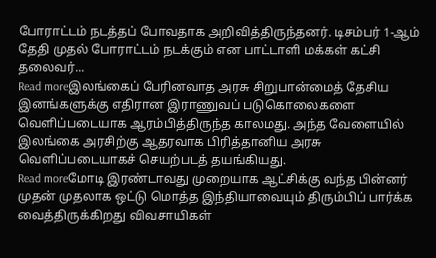போராட்டம் நடத்தப் போவதாக அறிவித்திருந்தனர். டிசம்பர் 1-ஆம் தேதி முதல் போராட்டம் நடக்கும் என பாட்டாளி மக்கள் கட்சி தலைவர்...
Read moreஇலங்கைப் பேரினவாத அரசு சிறுபான்மைத் தேசிய இனங்களுக்கு எதிரான இராணுவப் படுகொலைகளை வெளிப்படையாக ஆரம்பித்திருந்த காலமது. அந்த வேளையில் இலங்கை அரசிற்கு ஆதரவாக பிரித்தானிய அரசு வெளிப்படையாகச் செயற்படத் தயங்கியது.
Read moreமோடி இரண்டாவது முறையாக ஆட்சிக்கு வந்த பின்னர் முதன் முதலாக ஒட்டு மொத்த இந்தியாவையும் திரும்பிப் பார்க்க வைத்திருக்கிறது விவசாயிகள்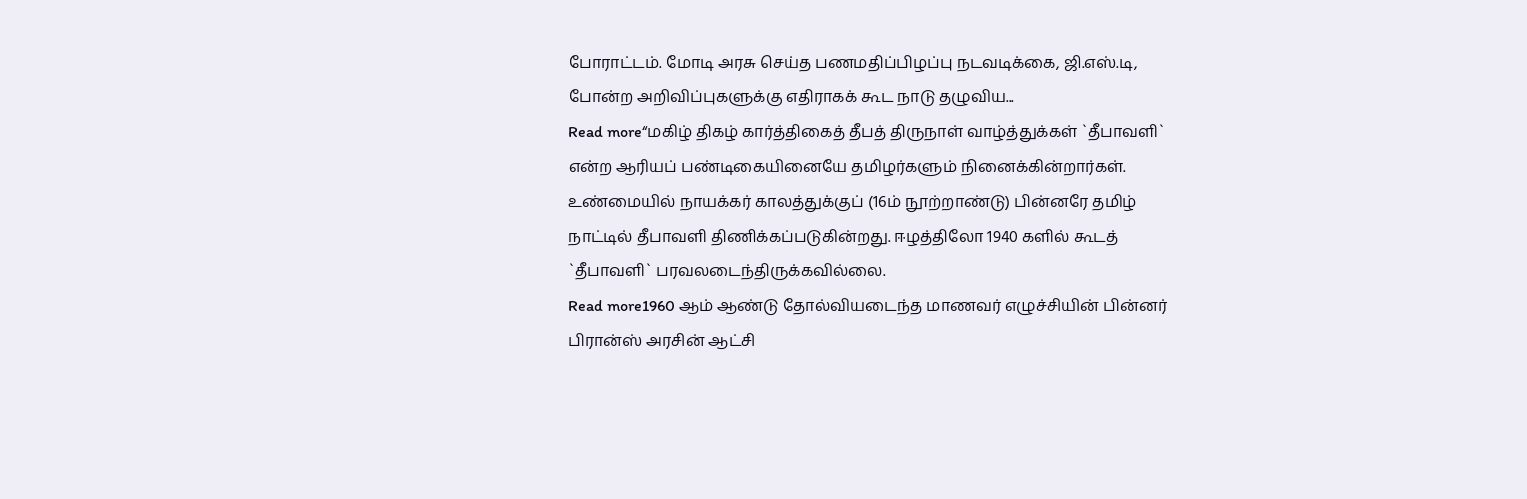போராட்டம். மோடி அரசு செய்த பணமதிப்பிழப்பு நடவடிக்கை, ஜி.எஸ்.டி, போன்ற அறிவிப்புகளுக்கு எதிராகக் கூட நாடு தழுவிய...
Read more“மகிழ் திகழ் கார்த்திகைத் தீபத் திருநாள் வாழ்த்துக்கள் `தீபாவளி` என்ற ஆரியப் பண்டிகையினையே தமிழர்களும் நினைக்கின்றார்கள். உண்மையில் நாயக்கர் காலத்துக்குப் (16ம் நூற்றாண்டு) பின்னரே தமிழ் நாட்டில் தீபாவளி திணிக்கப்படுகின்றது. ஈழத்திலோ 1940 களில் கூடத் `தீபாவளி` பரவலடைந்திருக்கவில்லை.
Read more1960 ஆம் ஆண்டு தோல்வியடைந்த மாணவர் எழுச்சியின் பின்னர் பிரான்ஸ் அரசின் ஆட்சி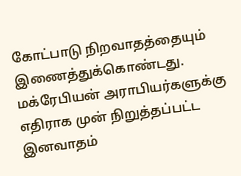கோட்பாடு நிறவாதத்தையும் இணைத்துக்கொண்டது. மக்ரேபியன் அராபியர்களுக்கு எதிராக முன் நிறுத்தப்பட்ட இனவாதம்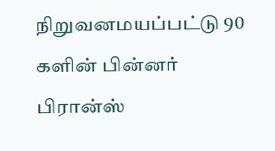நிறுவனமயப்பட்டு 90 களின் பின்னர் பிரான்ஸ்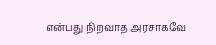என்பது நிறவாத அரசாகவே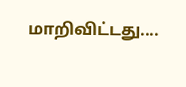மாறிவிட்டது....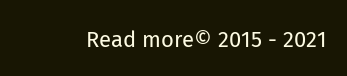Read more© 2015 - 2021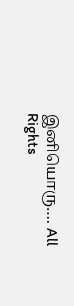இனியொரு…. All Rights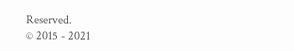Reserved.
© 2015 - 2021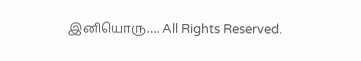இனியொரு…. All Rights Reserved.